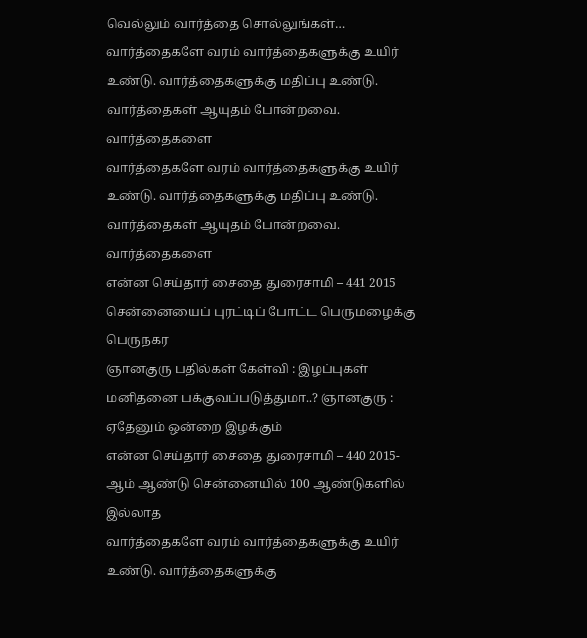வெல்லும் வார்த்தை சொல்லுங்கள்…
வார்த்தைகளே வரம் வார்த்தைகளுக்கு உயிர் உண்டு. வார்த்தைகளுக்கு மதிப்பு உண்டு. வார்த்தைகள் ஆயுதம் போன்றவை. வார்த்தைகளை
வார்த்தைகளே வரம் வார்த்தைகளுக்கு உயிர் உண்டு. வார்த்தைகளுக்கு மதிப்பு உண்டு. வார்த்தைகள் ஆயுதம் போன்றவை. வார்த்தைகளை
என்ன செய்தார் சைதை துரைசாமி – 441 2015 சென்னையைப் புரட்டிப் போட்ட பெருமழைக்கு பெருநகர
ஞானகுரு பதில்கள் கேள்வி : இழப்புகள் மனிதனை பக்குவப்படுத்துமா..? ஞானகுரு : ஏதேனும் ஒன்றை இழக்கும்
என்ன செய்தார் சைதை துரைசாமி – 440 2015-ஆம் ஆண்டு சென்னையில் 100 ஆண்டுகளில் இல்லாத
வார்த்தைகளே வரம் வார்த்தைகளுக்கு உயிர் உண்டு. வார்த்தைகளுக்கு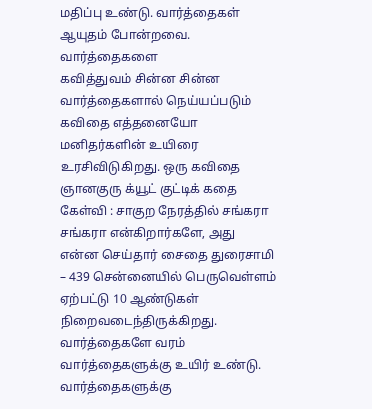மதிப்பு உண்டு. வார்த்தைகள் ஆயுதம் போன்றவை. வார்த்தைகளை
கவித்துவம் சின்ன சின்ன வார்த்தைகளால் நெய்யப்படும் கவிதை எத்தனையோ மனிதர்களின் உயிரை உரசிவிடுகிறது. ஒரு கவிதை
ஞானகுரு க்யூட் குட்டிக் கதை கேள்வி : சாகுற நேரத்தில் சங்கரா சங்கரா என்கிறார்களே, அது
என்ன செய்தார் சைதை துரைசாமி – 439 சென்னையில் பெருவெள்ளம் ஏற்பட்டு 10 ஆண்டுகள் நிறைவடைந்திருக்கிறது.
வார்த்தைகளே வரம் வார்த்தைகளுக்கு உயிர் உண்டு. வார்த்தைகளுக்கு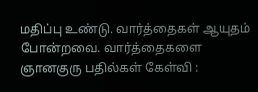மதிப்பு உண்டு. வார்த்தைகள் ஆயுதம் போன்றவை. வார்த்தைகளை
ஞானகுரு பதில்கள் கேள்வி :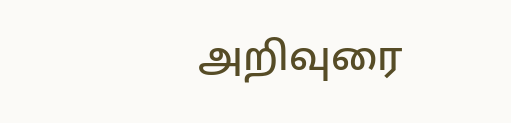அறிவுரை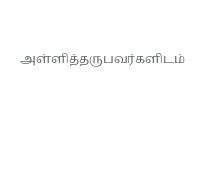அள்ளித்தருபவர்களிடம்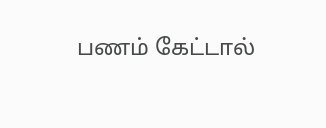பணம் கேட்டால்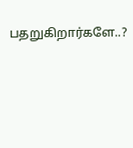பதறுகிறார்களே..?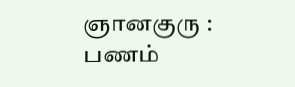ஞானகுரு : பணம்